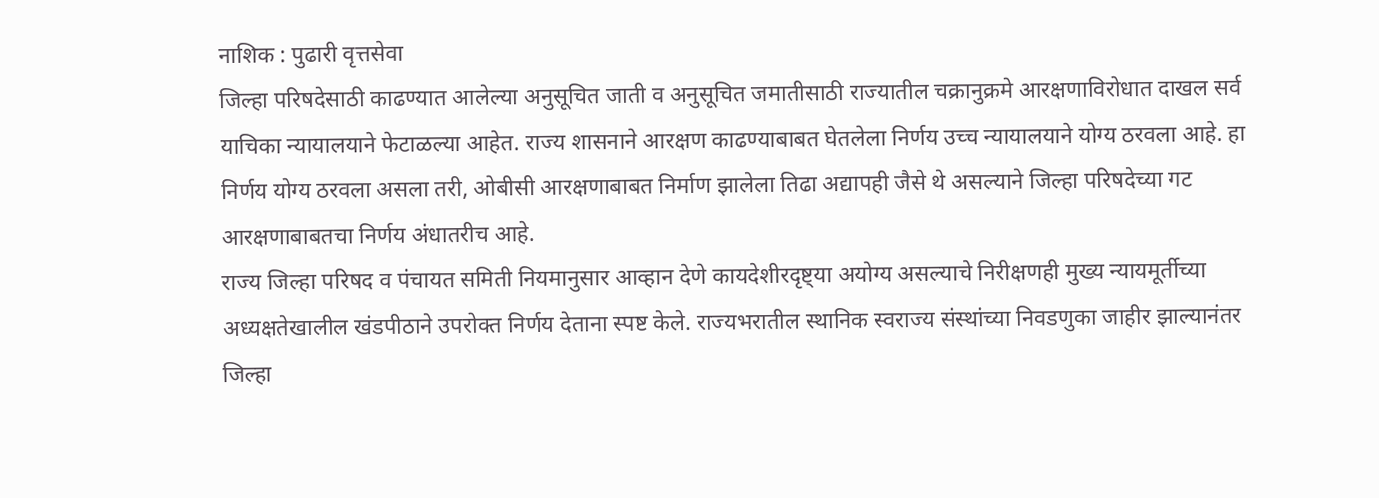नाशिक : पुढारी वृत्तसेवा
जिल्हा परिषदेसाठी काढण्यात आलेल्या अनुसूचित जाती व अनुसूचित जमातीसाठी राज्यातील चक्रानुक्रमे आरक्षणाविरोधात दाखल सर्व याचिका न्यायालयाने फेटाळल्या आहेत. राज्य शासनाने आरक्षण काढण्याबाबत घेतलेला निर्णय उच्च न्यायालयाने योग्य ठरवला आहे. हा निर्णय योग्य ठरवला असला तरी, ओबीसी आरक्षणाबाबत निर्माण झालेला तिढा अद्यापही जैसे थे असल्याने जिल्हा परिषदेच्या गट आरक्षणाबाबतचा निर्णय अंधातरीच आहे.
राज्य जिल्हा परिषद व पंचायत समिती नियमानुसार आव्हान देणे कायदेशीरदृष्ट्या अयोग्य असल्याचे निरीक्षणही मुख्य न्यायमूर्तीच्या अध्यक्षतेखालील खंडपीठाने उपरोक्त निर्णय देताना स्पष्ट केले. राज्यभरातील स्थानिक स्वराज्य संस्थांच्या निवडणुका जाहीर झाल्यानंतर जिल्हा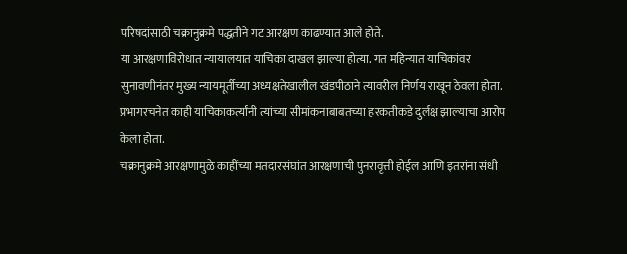परिषदांसाठी चक्रानुक्रमे पद्धतीने गट आरक्षण काढण्यात आले होते.
या आरक्षणाविरोधात न्यायालयात याचिका दाखल झाल्या होत्या. गत महिन्यात याचिकांवर सुनावणीनंतर मुख्य न्यायमूर्तीच्या अध्यक्षतेखालील खंडपीठाने त्यावरील निर्णय राखून ठेवला होता. प्रभागरचनेत काही याचिकाकर्त्यांनी त्यांच्या सीमांकनाबाबतच्या हरकतीकडे दुर्लक्ष झाल्याचा आरोप केला होता.
चक्रानुक्रमे आरक्षणामुळे काहींच्या मतदारसंघांत आरक्षणाची पुनरावृत्ती होईल आणि इतरांना संधी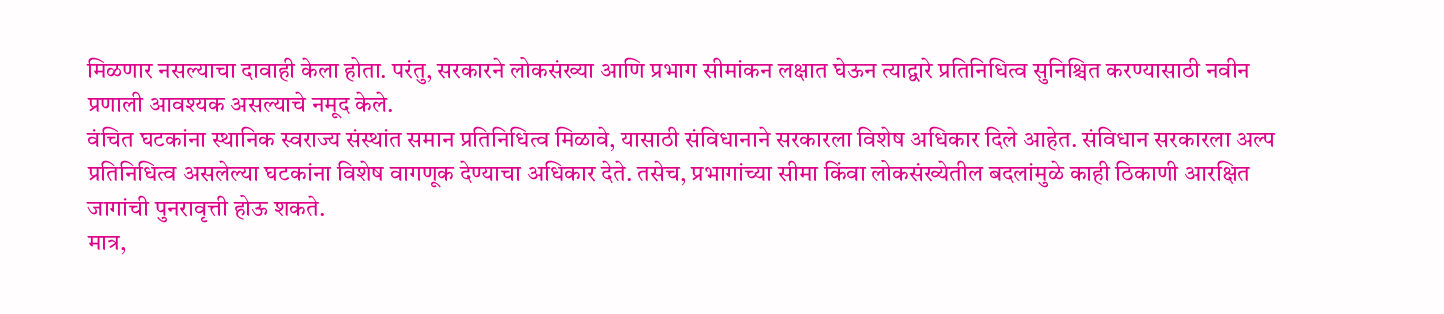मिळणार नसल्याचा दावाही केला होता. परंतु, सरकारने लोकसंख्या आणि प्रभाग सीमांकन लक्षात घेऊन त्याद्वारे प्रतिनिधित्व सुनिश्चित करण्यासाठी नवीन प्रणाली आवश्यक असल्याचे नमूद केले.
वंचित घटकांना स्थानिक स्वराज्य संस्थांत समान प्रतिनिधित्व मिळावे, यासाठी संविधानाने सरकारला विशेष अधिकार दिले आहेत. संविधान सरकारला अल्प प्रतिनिधित्व असलेल्या घटकांना विशेष वागणूक देण्याचा अधिकार देते. तसेच, प्रभागांच्या सीमा किंवा लोकसंख्येतील बदलांमुळे काही ठिकाणी आरक्षित जागांची पुनरावृत्ती होऊ शकते.
मात्र,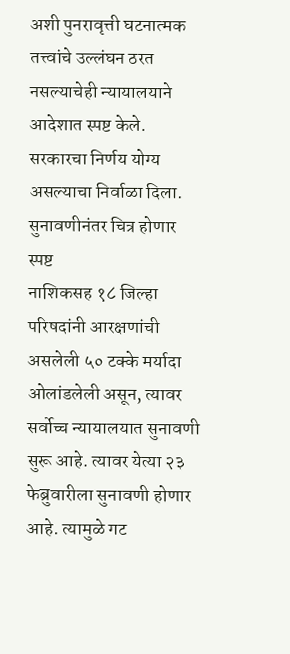अशी पुनरावृत्ती घटनात्मक तत्त्वांचे उल्लंघन ठरत नसल्याचेही न्यायालयाने आदेशात स्पष्ट केले. सरकारचा निर्णय योग्य असल्याचा निर्वाळा दिला.
सुनावणीनंतर चित्र होणार स्पष्ट
नाशिकसह १८ जिल्हा परिषदांनी आरक्षणांची असलेली ५० टक्के मर्यादा ओलांडलेली असून, त्यावर सर्वोच्च न्यायालयात सुनावणी सुरू आहे. त्यावर येत्या २३ फेब्रुवारीला सुनावणी होणार आहे. त्यामुळे गट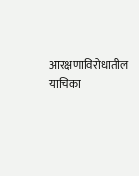आरक्षणाविरोधातील याचिका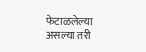फेटाळलेल्या असल्या तरी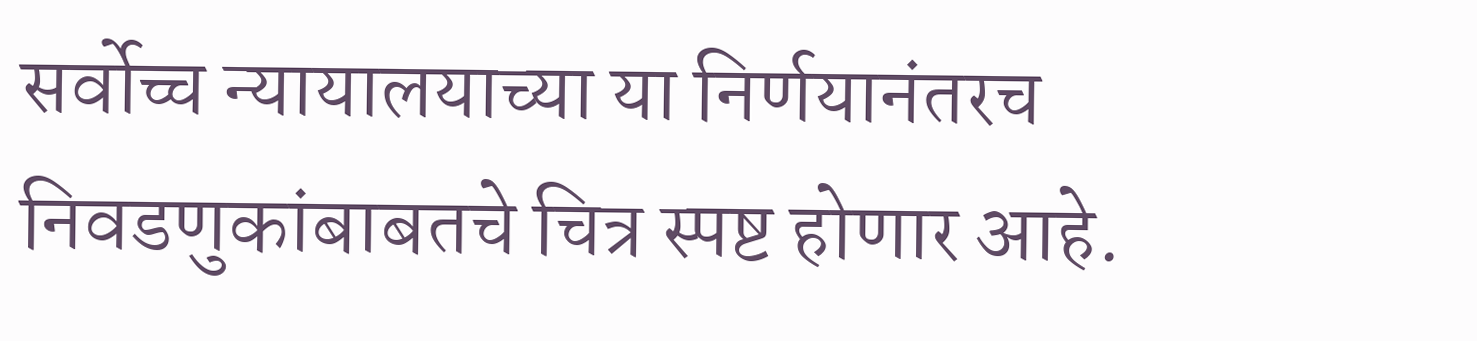सर्वोच्च न्यायालयाच्या या निर्णयानंतरच निवडणुकांबाबतचे चित्र स्पष्ट होणार आहे.